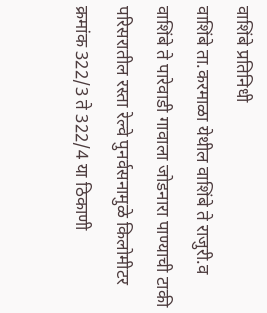वाशिंबे प्रतिनिधी
वाशिंबे ता.करमाळा येथील वाशिंबे ते राजुरी.व वाशिंबे ते पारेवाडी गावाला जोडनारा पाण्याची टाकी परिसरातील रस्ता रेल्वे पुनर्वसनामुळे किलोमीटर क्रमांक 322/3 ते 322/4 या ठिकाणी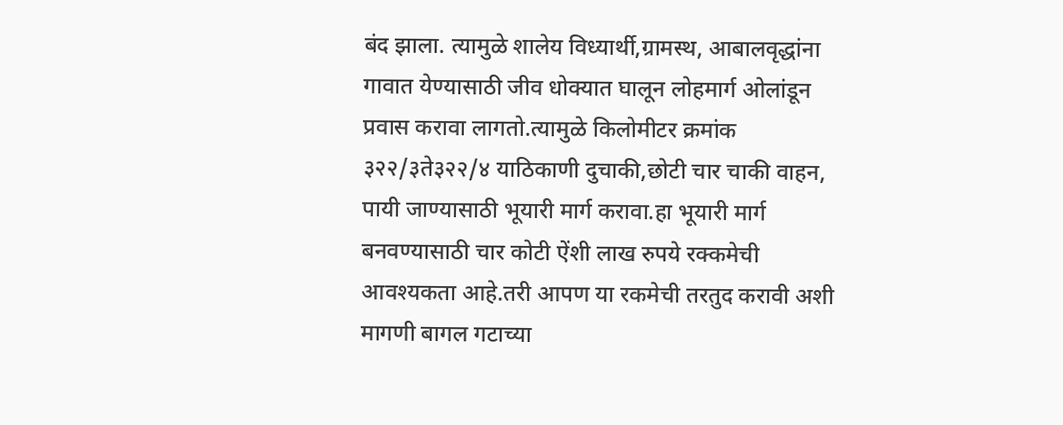बंद झाला. त्यामुळे शालेय विध्यार्थी,ग्रामस्थ, आबालवृद्धांना गावात येण्यासाठी जीव धोक्यात घालून लोहमार्ग ओलांडून प्रवास करावा लागतो.त्यामुळे किलोमीटर क्रमांक ३२२/३ते३२२/४ याठिकाणी दुचाकी,छोटी चार चाकी वाहन, पायी जाण्यासाठी भूयारी मार्ग करावा.हा भूयारी मार्ग बनवण्यासाठी चार कोटी ऐंशी लाख रुपये रक्कमेची आवश्यकता आहे.तरी आपण या रकमेची तरतुद करावी अशी मागणी बागल गटाच्या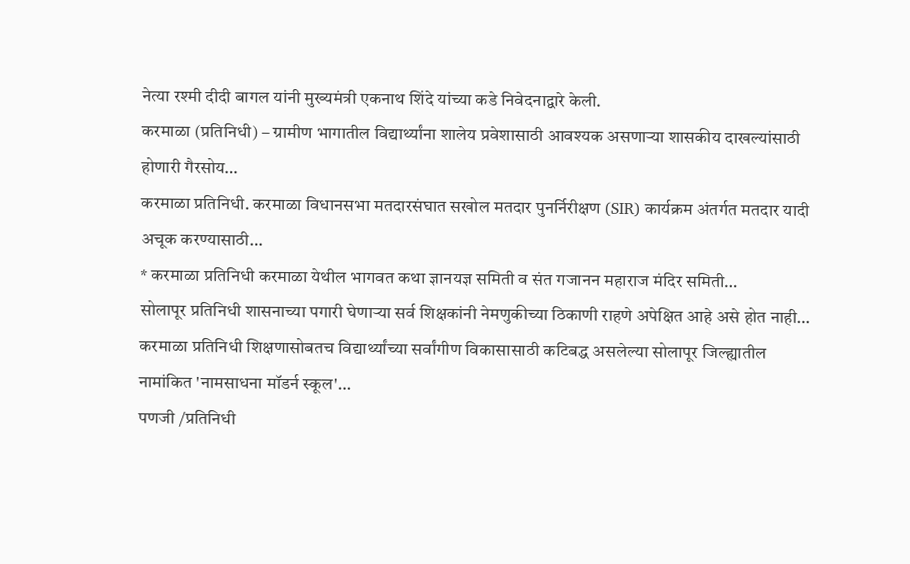नेत्या रश्मी दीदी बागल यांनी मुख्यमंत्री एकनाथ शिंदे यांच्या कडे निवेदनाद्वारे केली.
करमाळा (प्रतिनिधी) – ग्रामीण भागातील विद्यार्थ्यांना शालेय प्रवेशासाठी आवश्यक असणाऱ्या शासकीय दाखल्यांसाठी होणारी गैरसोय…
करमाळा प्रतिनिधी. करमाळा विधानसभा मतदारसंघात सखोल मतदार पुनर्निरीक्षण (SIR) कार्यक्रम अंतर्गत मतदार यादी अचूक करण्यासाठी…
* करमाळा प्रतिनिधी करमाळा येथील भागवत कथा ज्ञानयज्ञ समिती व संत गजानन महाराज मंदिर समिती…
सोलापूर प्रतिनिधी शासनाच्या पगारी घेणाऱ्या सर्व शिक्षकांनी नेमणुकीच्या ठिकाणी राहणे अपेक्षित आहे असे होत नाही…
करमाळा प्रतिनिधी शिक्षणासोबतच विद्यार्थ्यांच्या सर्वांगीण विकासासाठी कटिबद्ध असलेल्या सोलापूर जिल्ह्यातील नामांकित 'नामसाधना मॉडर्न स्कूल'…
पणजी /प्रतिनिधी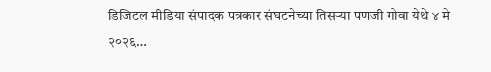डिजिटल मीडिया संपादक पत्रकार संघटनेच्या तिसऱ्या पणजी गोवा येथे ४ मे २०२६…